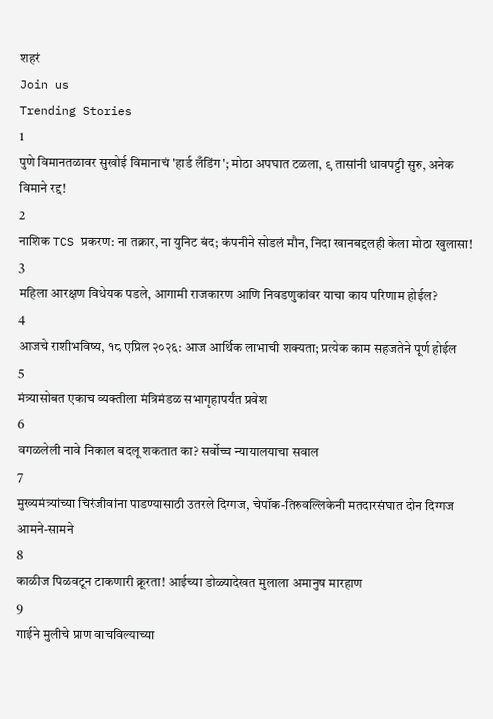शहरं
Join us
Trending Stories
1
पुणे विमानतळावर सुखोई विमानाचं 'हार्ड लँडिंग'; मोठा अपघात टळला, ९ तासांनी धावपट्टी सुरु, अनेक विमाने रद्द!
2
नाशिक TCS प्रकरण: ना तक्रार, ना युनिट बंद; कंपनीने सोडलं मौन, निदा खानबद्दलही केला मोठा खुलासा!
3
महिला आरक्षण विधेयक पडले, आगामी राजकारण आणि निवडणुकांवर याचा काय परिणाम होईल?
4
आजचे राशीभविष्य, १८ एप्रिल २०२६: आज आर्थिक लाभाची शक्यता; प्रत्येक काम सहजतेने पूर्ण होईल
5
मंत्र्यासोबत एकाच व्यक्तीला मंत्रिमंडळ सभागृहापर्यंत प्रवेश
6
वगळलेली नावे निकाल बदलू शकतात का? सर्वोच्च न्यायालयाचा सवाल
7
मुख्यमंत्र्यांच्या चिरंजीवांना पाडण्यासाठी उतरले दिग्गज, चेपॉक-तिरुवल्लिकेनी मतदारसंघात दोन दिग्गज आमने-सामने
8
काळीज पिळवटून टाकणारी क्रूरता! आईच्या डोळ्यादेखत मुलाला अमानुष मारहाण
9
गाईने मुलीचे प्राण वाचविल्याच्या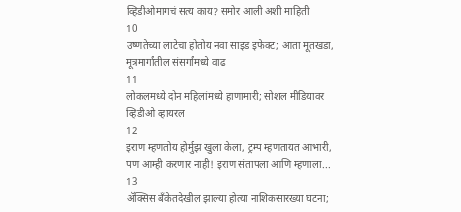व्हिडीओमागचं सत्य काय? समोर आली अशी माहिती
10
उष्णतेच्या लाटेचा होतोय नवा साइड इफेक्ट; आता मूतखडा, मूत्रमार्गांतील संसर्गांमध्ये वाढ
11
लोकलमध्ये दोन महिलांमध्ये हाणामारी; सोशल मीडियावर व्हिडीओ व्हायरल
12
इराण म्हणतोय होर्मुझ खुला केला, ट्रम्प म्हणतायत आभारी, पण आम्ही करणार नाही! इराण संतापला आणि म्हणाला...
13
ॲक्सिस बँकेतदेखील झाल्या होत्या नाशिकसारख्या घटना;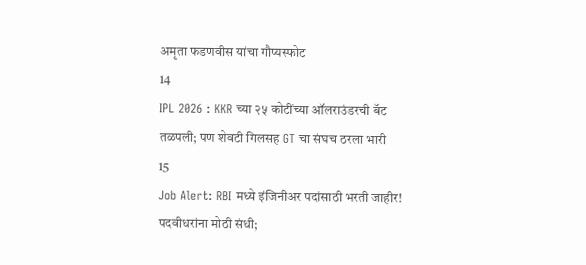अमृता फडणवीस यांचा गौप्यस्फोट
14
IPL 2026 : KKR च्या २५ कोटींच्या ऑलराउंडरची बॅट तळपली; पण शेवटी गिलसह GT चा संघच ठरला भारी
15
Job Alert: RBI मध्ये इंजिनीअर पदांसाठी भरती जाहीर! पदवीधरांना मोठी संधी;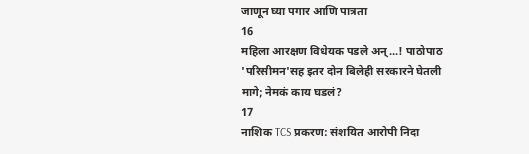जाणून घ्या पगार आणि पात्रता
16
महिला आरक्षण विधेयक पडले अन्...! पाठोपाठ 'परिसीमन'सह इतर दोन बिलेही सरकारने घेतली मागे; नेमकं काय घडलं?
17
नाशिक TCS प्रकरण: संशयित आरोपी निदा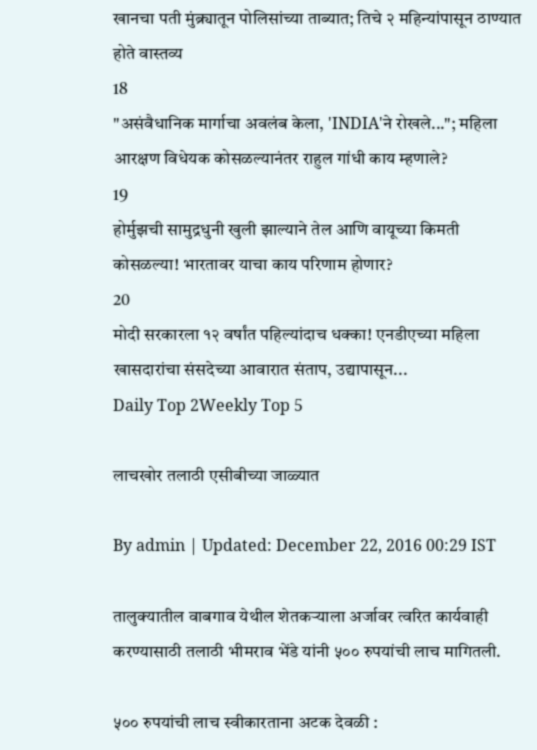खानचा पती मुंब्र्यातून पोलिसांच्या ताब्यात; तिचे २ महिन्यांपासून ठाण्यात होते वास्तव्य
18
"असंवैधानिक मार्गाचा अवलंब केला, 'INDIA'ने रोखले..."; महिला आरक्षण विधेयक कोसळल्यानंतर राहुल गांधी काय म्हणाले?
19
होर्मुझची सामुद्रधुनी खुली झाल्याने तेल आणि वायूच्या किमती कोसळल्या! भारतावर याचा काय परिणाम होणार?
20
मोदी सरकारला १२ वर्षांत पहिल्यांदाच धक्का! एनडीएच्या महिला खासदारांचा संसदेच्या आवारात संताप, उद्यापासून...
Daily Top 2Weekly Top 5

लाचखोर तलाठी एसीबीच्या जाळ्यात

By admin | Updated: December 22, 2016 00:29 IST

तालुक्यातील वाबगाव येथील शेतकऱ्याला अर्जावर त्वरित कार्यवाही करण्यासाठी तलाठी भीमराव भेंडे यांनी ५०० रुपयांची लाच मागितली.

५०० रुपयांची लाच स्वीकारताना अटक देवळी :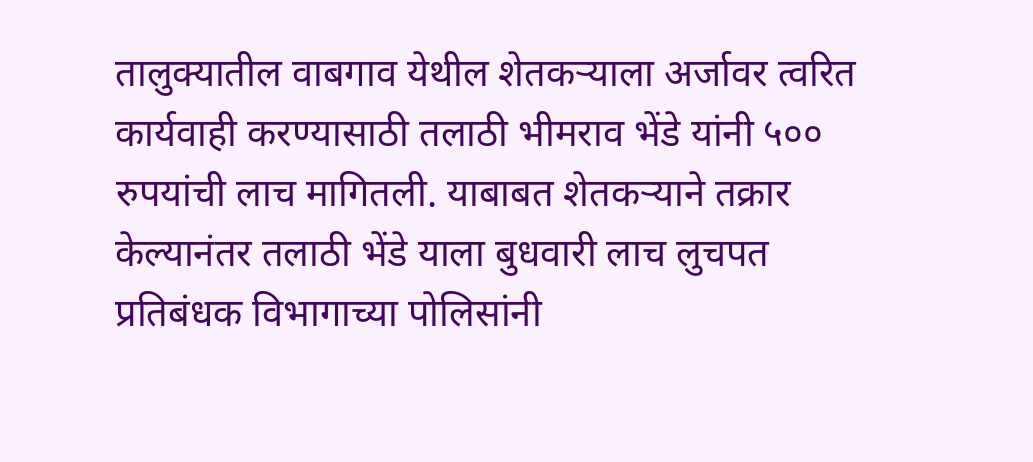तालुक्यातील वाबगाव येथील शेतकऱ्याला अर्जावर त्वरित कार्यवाही करण्यासाठी तलाठी भीमराव भेंडे यांनी ५०० रुपयांची लाच मागितली. याबाबत शेतकऱ्याने तक्रार केल्यानंतर तलाठी भेंडे याला बुधवारी लाच लुचपत प्रतिबंधक विभागाच्या पोलिसांनी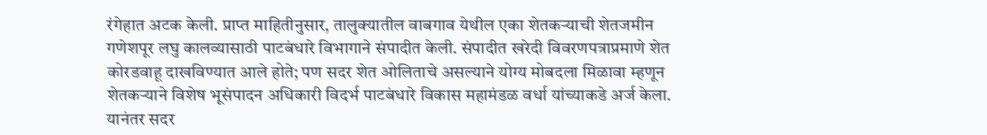रंगेहात अटक केली. प्राप्त माहितीनुसार, तालुक्यातील वाबगाव येथील एका शेतकऱ्याची शेतजमीन गणेशपूर लघु कालव्यासाठी पाटबंधारे विभागाने संपादीत केली. संपादीत खरेदी विवरणपत्राप्रमाणे शेत कोरडवाहू दाखविण्यात आले होते; पण सदर शेत ओलिताचे असल्याने योग्य मोबदला मिळावा म्हणून शेतकऱ्याने विशेष भूसंपादन अधिकारी विदर्भ पाटबंधारे विकास महामंडळ वर्धा यांच्याकडे अर्ज केला. यानंतर सदर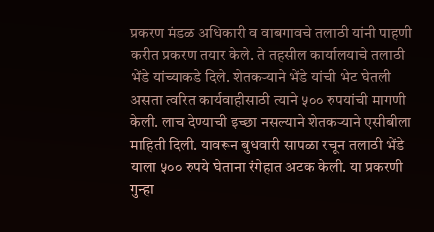प्रकरण मंडळ अधिकारी व वाबगावचे तलाठी यांनी पाहणी करीत प्रकरण तयार केले. ते तहसील कार्यालयाचे तलाठी भेंडे यांच्याकडे दिले. शेतकऱ्याने भेंडे यांची भेट घेतली असता त्वरित कार्यवाहीसाठी त्याने ५०० रुपयांची मागणी केली. लाच देण्याची इच्छा नसल्याने शेतकऱ्याने एसीबीला माहिती दिली. यावरून बुधवारी सापळा रचून तलाठी भेंडे याला ५०० रुपये घेताना रंगेहात अटक केली. या प्रकरणी गुन्हा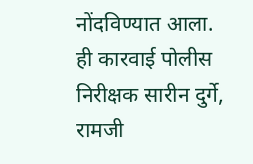नोंदविण्यात आला. ही कारवाई पोलीस निरीक्षक सारीन दुर्गे, रामजी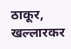ठाकूर, खल्लारकर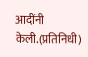आदींनी केली.(प्रतिनिधी)